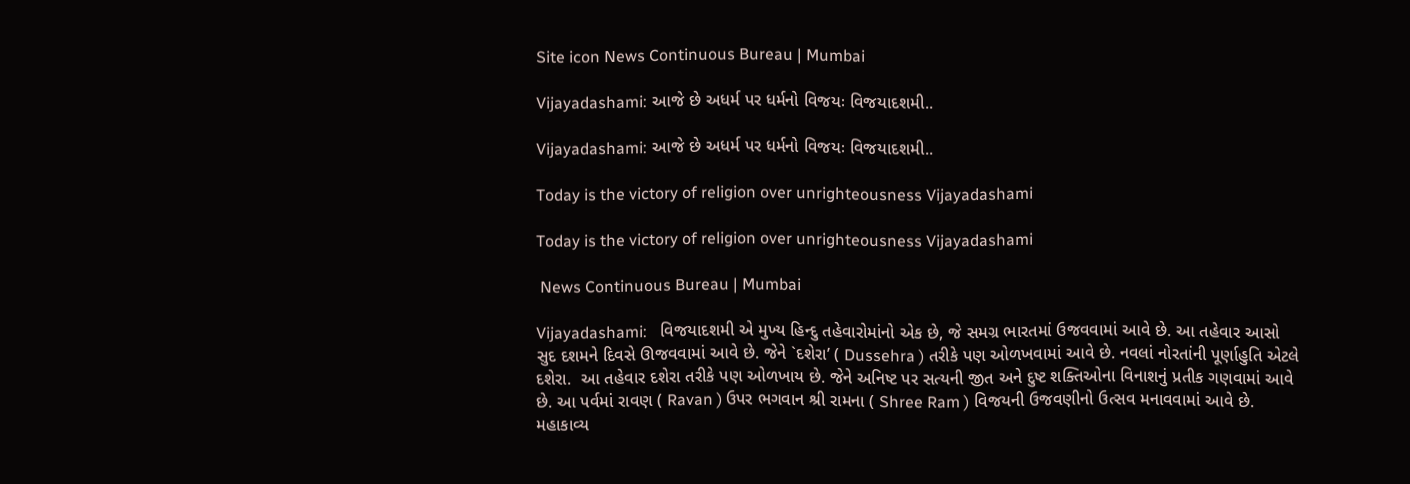Site icon News Continuous Bureau | Mumbai

Vijayadashami: આજે છે અધર્મ પર ધર્મનો વિજયઃ વિજયાદશમી..

Vijayadashami: આજે છે અધર્મ પર ધર્મનો વિજયઃ વિજયાદશમી..

Today is the victory of religion over unrighteousness Vijayadashami

Today is the victory of religion over unrighteousness Vijayadashami

 News Continuous Bureau | Mumbai

Vijayadashami:   વિજયાદશમી એ મુખ્ય હિન્દુ તહેવારોમાંનો એક છે, જે સમગ્ર ભારતમાં ઉજવવામાં આવે છે. આ તહેવાર આસો સુદ દશમને દિવસે ઊજવવામાં આવે છે. જેને `દશેરા’ ( Dussehra ) તરીકે પણ ઓળખવામાં આવે છે. નવલાં નોરતાંની પૂર્ણાહુતિ એટલે દશેરા.  આ તહેવાર દશેરા તરીકે પણ ઓળખાય છે. જેને અનિષ્ટ પર સત્યની જીત અને દુષ્ટ શક્તિઓના વિનાશનું પ્રતીક ગણવામાં આવે છે. આ પર્વમાં રાવણ ( Ravan ) ઉપર ભગવાન શ્રી રામના ( Shree Ram ) વિજયની ઉજવણીનો ઉત્સવ મનાવવામાં આવે છે. મહાકાવ્ય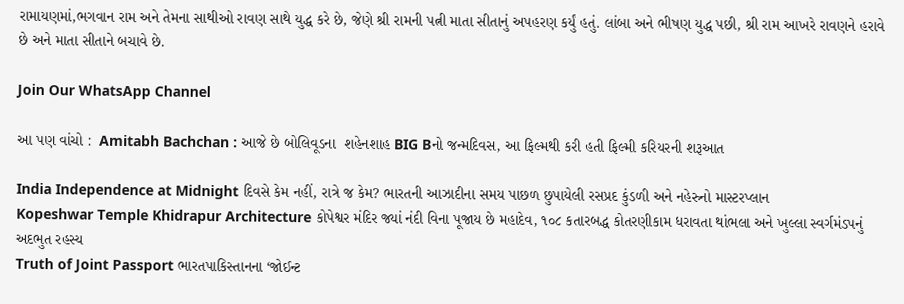રામાયણમાં,ભગવાન રામ અને તેમના સાથીઓ રાવણ સાથે યુદ્ધ કરે છે, જેણે શ્રી રામની પત્ની માતા સીતાનું અપહરણ કર્યું હતું. લાંબા અને ભીષણ યુદ્ધ પછી, શ્રી રામ આખરે રાવણને હરાવે છે અને માતા સીતાને બચાવે છે.

Join Our WhatsApp Channel

આ પણ વાંચો :  Amitabh Bachchan : આજે છે બોલિવૂડના  શહેનશાહ BIG Bનો જન્મદિવસ, આ ફિલ્મથી કરી હતી ફિલ્મી કરિયરની શરૂઆત

India Independence at Midnight દિવસે કેમ નહીં, રાત્રે જ કેમ? ભારતની આઝાદીના સમય પાછળ છુપાયેલી રસપ્રદ કુંડળી અને નહેરુનો માસ્ટરપ્લાન
Kopeshwar Temple Khidrapur Architecture કોપેશ્વર મંદિર જ્યાં નંદી વિના પૂજાય છે મહાદેવ, ૧૦૮ કતારબદ્ધ કોતરણીકામ ધરાવતા થાંભલા અને ખુલ્લા સ્વર્ગમંડપનું અદભુત રહસ્ય
Truth of Joint Passport ભારતપાકિસ્તાનના ‘જોઈન્ટ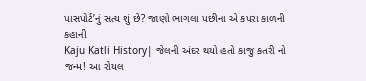પાસપોર્ટ’નું સત્ય શું છે? જાણો ભાગલા પછીના એ કપરા કાળની કહાની
Kaju Katli History| જેલની અંદર થયો હતો કાજુ કતરી નો જન્મ! આ રોયલ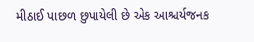મીઠાઈ પાછળ છુપાયેલી છે એક આશ્ચર્યજનક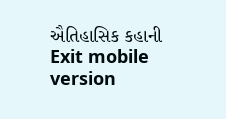ઐતિહાસિક કહાની
Exit mobile version